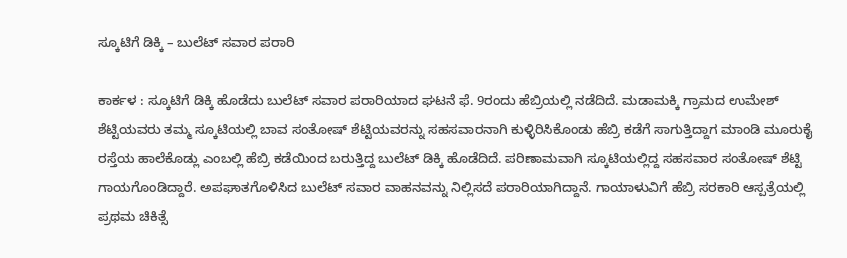ಸ್ಕೂಟಿಗೆ ಡಿಕ್ಕಿ – ಬುಲೆಟ್‌ ಸವಾರ ಪರಾರಿ

ಕಾರ್ಕಳ : ಸ್ಕೂಟಿಗೆ ಡಿಕ್ಕಿ ಹೊಡೆದು ಬುಲೆಟ್‌ ಸವಾರ ಪರಾರಿಯಾದ ಘಟನೆ ಫೆ. 9ರಂದು ಹೆಬ್ರಿಯಲ್ಲಿ ನಡೆದಿದೆ. ಮಡಾಮಕ್ಕಿ ಗ್ರಾಮದ ಉಮೇಶ್‌ ಶೆಟ್ಟಿಯವರು ತಮ್ಮ ಸ್ಕೂಟಿಯಲ್ಲಿ ಬಾವ ಸಂತೋಷ್‌ ಶೆಟ್ಟಿಯವರನ್ನು ಸಹಸವಾರನಾಗಿ ಕುಳ್ಳಿರಿಸಿಕೊಂಡು ಹೆಬ್ರಿ ಕಡೆಗೆ ಸಾಗುತ್ತಿದ್ದಾಗ ಮಾಂಡಿ ಮೂರುಕೈ ರಸ್ತೆಯ ಹಾಲೆಕೊಡ್ಲು ಎಂಬಲ್ಲಿ ಹೆಬ್ರಿ ಕಡೆಯಿಂದ ಬರುತ್ತಿದ್ದ ಬುಲೆಟ್‌ ಡಿಕ್ಕಿ ಹೊಡೆದಿದೆ. ಪರಿಣಾಮವಾಗಿ ಸ್ಕೂಟಿಯಲ್ಲಿದ್ದ ಸಹಸವಾರ ಸಂತೋಷ್‌ ಶೆಟ್ಟಿ ಗಾಯಗೊಂಡಿದ್ದಾರೆ. ಅಪಘಾತಗೊಳಿಸಿದ ಬುಲೆಟ್‌ ಸವಾರ ವಾಹನವನ್ನು ನಿಲ್ಲಿಸದೆ ಪರಾರಿಯಾಗಿದ್ದಾನೆ. ಗಾಯಾಳುವಿಗೆ ಹೆಬ್ರಿ ಸರಕಾರಿ ಆಸ್ಪತ್ರೆಯಲ್ಲಿ ಪ್ರಥಮ ಚಿಕಿತ್ಸೆ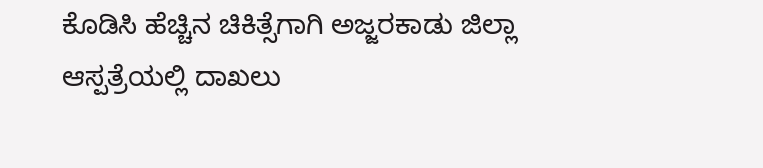ಕೊಡಿಸಿ ಹೆಚ್ಚಿನ ಚಿಕಿತ್ಸೆಗಾಗಿ ಅಜ್ಜರಕಾಡು ಜಿಲ್ಲಾ ಆಸ್ಪತ್ರೆಯಲ್ಲಿ ದಾಖಲು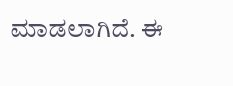ಮಾಡಲಾಗಿದೆ. ಈ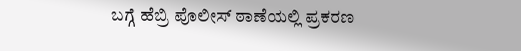ಬಗ್ಗೆ ಹೆಬ್ರಿ ಪೊಲೀಸ್ ಠಾಣೆಯಲ್ಲಿ ಪ್ರಕರಣ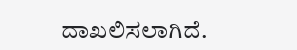ದಾಖಲಿಸಲಾಗಿದೆ.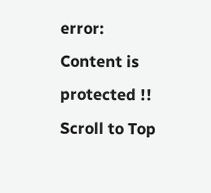error: Content is protected !!
Scroll to Top